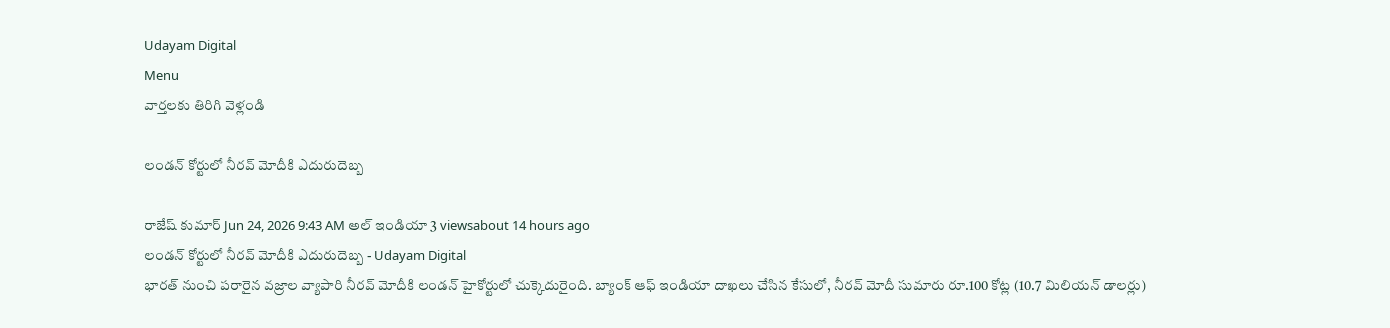Udayam Digital
Menu
వార్తలకు తిరిగి వెళ్లండి

లండన్ కోర్టులో నీరవ్‌ మోదీకి ఎదురుదెబ్బ

రాజేష్ కుమార్ Jun 24, 2026 9:43 AM అల్ ఇండియా 3 viewsabout 14 hours ago
లండన్ కోర్టులో నీరవ్‌ మోదీకి ఎదురుదెబ్బ - Udayam Digital
భారత్ నుంచి పరారైన వజ్రాల వ్యాపారి నీరవ్ మోదీకి లండన్ హైకోర్టులో చుక్కెదురైంది. బ్యాంక్ ఆఫ్ ఇండియా దాఖలు చేసిన కేసులో, నీరవ్ మోదీ సుమారు రూ.100 కోట్ల (10.7 మిలియన్ డాలర్లు)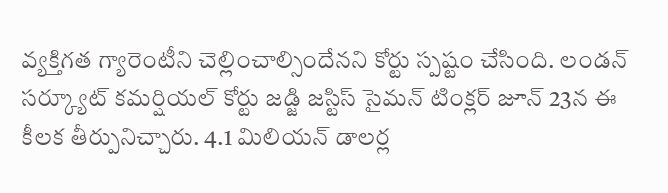వ్యక్తిగత గ్యారెంటీని చెల్లించాల్సిందేనని కోర్టు స్పష్టం చేసింది. లండన్ సర్క్యూట్ కమర్షియల్ కోర్టు జడ్జి జస్టిస్ సైమన్ టింక్లర్ జూన్ 23న ఈ కీలక తీర్పునిచ్చారు. 4.1 మిలియన్ డాలర్ల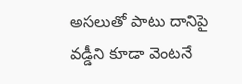అసలుతో పాటు దానిపై వడ్డీని కూడా వెంటనే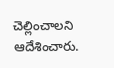చెల్లించాలని ఆదేశించారు.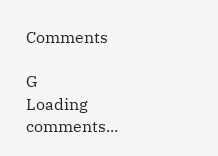Comments

G
Loading comments...